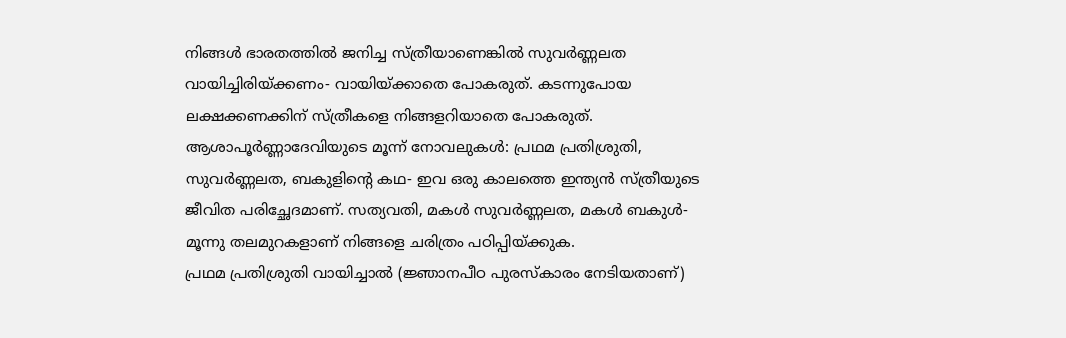നിങ്ങൾ ഭാരതത്തിൽ ജനിച്ച സ്ത്രീയാണെങ്കിൽ സുവർണ്ണലത വായിച്ചിരിയ്ക്കണം- വായിയ്ക്കാതെ പോകരുത്. കടന്നുപോയ ലക്ഷക്കണക്കിന് സ്ത്രീകളെ നിങ്ങളറിയാതെ പോകരുത്.
ആശാപൂർണ്ണാദേവിയുടെ മൂന്ന് നോവലുകൾ: പ്രഥമ പ്രതിശ്രുതി, സുവർണ്ണലത, ബകുളിന്റെ കഥ- ഇവ ഒരു കാലത്തെ ഇന്ത്യൻ സ്ത്രീയുടെ ജീവിത പരിച്ഛേദമാണ്. സത്യവതി, മകൾ സുവർണ്ണലത, മകൾ ബകുൾ- മൂന്നു തലമുറകളാണ് നിങ്ങളെ ചരിത്രം പഠിപ്പിയ്ക്കുക.
പ്രഥമ പ്രതിശ്രുതി വായിച്ചാൽ (ജ്ഞാനപീഠ പുരസ്കാരം നേടിയതാണ്)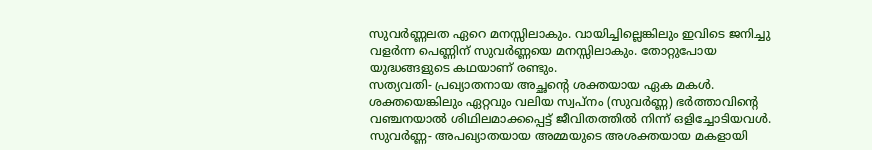സുവർണ്ണലത ഏറെ മനസ്സിലാകും. വായിച്ചില്ലെങ്കിലും ഇവിടെ ജനിച്ചു വളർന്ന പെണ്ണിന് സുവർണ്ണയെ മനസ്സിലാകും. തോറ്റുപോയ യുദ്ധങ്ങളുടെ കഥയാണ് രണ്ടും.
സത്യവതി- പ്രഖ്യാതനായ അച്ഛന്റെ ശക്തയായ ഏക മകൾ. ശക്തയെങ്കിലും ഏറ്റവും വലിയ സ്വപ്നം (സുവർണ്ണ) ഭർത്താവിന്റെ വഞ്ചനയാൽ ശിഥിലമാക്കപ്പെട്ട് ജീവിതത്തിൽ നിന്ന് ഒളിച്ചോടിയവൾ.
സുവർണ്ണ- അപഖ്യാതയായ അമ്മയുടെ അശക്തയായ മകളായി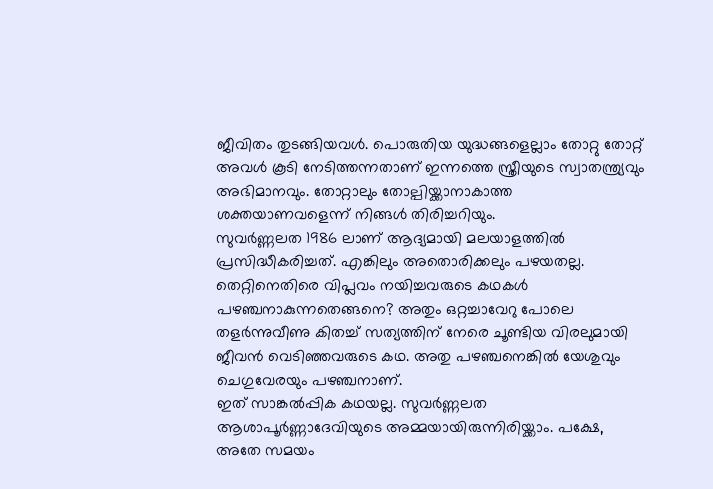ജീവിതം തുടങ്ങിയവൾ. പൊരുതിയ യുദ്ധങ്ങളെല്ലാം തോറ്റു തോറ്റ് അവൾ കൂടി നേടിത്തന്നതാണ് ഇന്നത്തെ സ്ത്രീയുടെ സ്വാതന്ത്ര്യവും അഭിമാനവും. തോറ്റാലും തോല്പിയ്ക്കാനാകാത്ത ശക്തയാണവളെന്ന് നിങ്ങൾ തിരിച്ചറിയും.
സുവർണ്ണലത 1986 ലാണ് ആദ്യമായി മലയാളത്തിൽ പ്രസിദ്ധീകരിച്ചത്. എങ്കിലും അതൊരിക്കലും പഴയതല്ല. തെറ്റിനെതിരെ വിപ്ലവം നയിച്ചവരുടെ കഥകൾ പഴഞ്ചനാകുന്നതെങ്ങനെ? അതും ഒറ്റച്ചാവേറു പോലെ തളർന്നുവീണു കിതച്ച് സത്യത്തിന് നേരെ ചൂണ്ടിയ വിരലുമായി ജീവൻ വെടിഞ്ഞവരുടെ കഥ. അതു പഴഞ്ചനെങ്കിൽ യേശുവും ചെഗുവേരയും പഴഞ്ചനാണ്.
ഇത് സാങ്കൽപ്പിക കഥയല്ല. സുവർണ്ണലത ആശാപൂർണ്ണാദേവിയുടെ അമ്മയായിരുന്നിരിയ്ക്കാം. പക്ഷേ, അതേ സമയം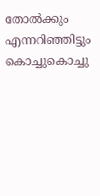തോൽക്കും എന്നറിഞ്ഞിട്ടും കൊച്ചുകൊച്ചു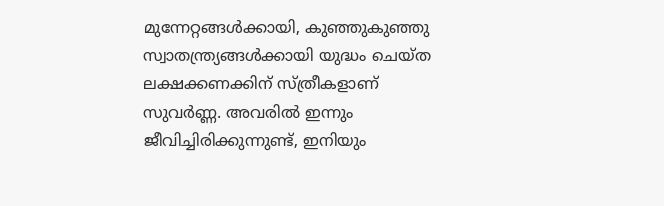മുന്നേറ്റങ്ങൾക്കായി, കുഞ്ഞുകുഞ്ഞു സ്വാതന്ത്ര്യങ്ങൾക്കായി യുദ്ധം ചെയ്ത ലക്ഷക്കണക്കിന് സ്ത്രീകളാണ് സുവർണ്ണ. അവരിൽ ഇന്നും ജീവിച്ചിരിക്കുന്നുണ്ട്, ഇനിയും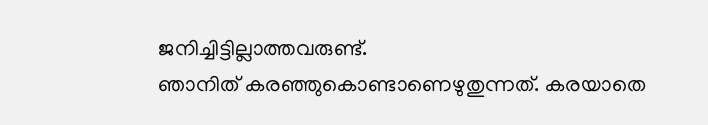ജനിച്ചിട്ടില്ലാത്തവരുണ്ട്.
ഞാനിത് കരഞ്ഞുകൊണ്ടാണെഴുതുന്നത്. കരയാതെ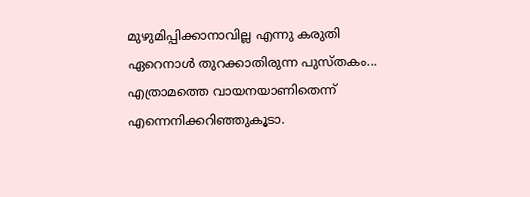മുഴുമിപ്പിക്കാനാവില്ല എന്നു കരുതി ഏറെനാൾ തുറക്കാതിരുന്ന പുസ്തകം... എത്രാമത്തെ വായനയാണിതെന്ന് എന്നെനിക്കറിഞ്ഞുകൂടാ.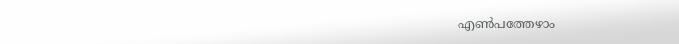എൺപത്തേഴാം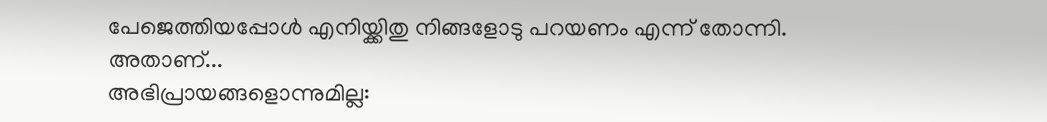പേജെത്തിയപ്പോൾ എനിയ്ക്കിതു നിങ്ങളോടു പറയണം എന്ന് തോന്നി. അതാണ്...
അഭിപ്രായങ്ങളൊന്നുമില്ല: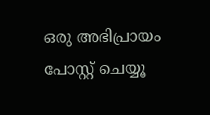ഒരു അഭിപ്രായം പോസ്റ്റ് ചെയ്യൂ